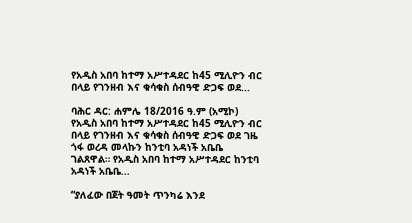የአዲስ አበባ ከተማ አሥተዳደር ከ45 ሚሊዮን ብር በላይ የገንዘብ እና ቁሳቁስ ሰብዓዊ ድጋፍ ወደ...

ባሕር ዳር: ሐምሌ 18/2016 ዓ.ም (አሚኮ) የአዲስ አበባ ከተማ አሥተዳደር ከ45 ሚሊዮን ብር በላይ የገንዘብ እና ቁሳቁስ ሰብዓዊ ድጋፍ ወደ ገዜ ጎፋ ወረዳ መላኩን ከንቲባ አዳነች አቤቤ ገልጸዋል። የአዲስ አበባ ከተማ አሥተዳደር ከንቲባ አዳነች አቤቤ...

“ያለፈው በጀት ዓመት ጥንካሬ እንደ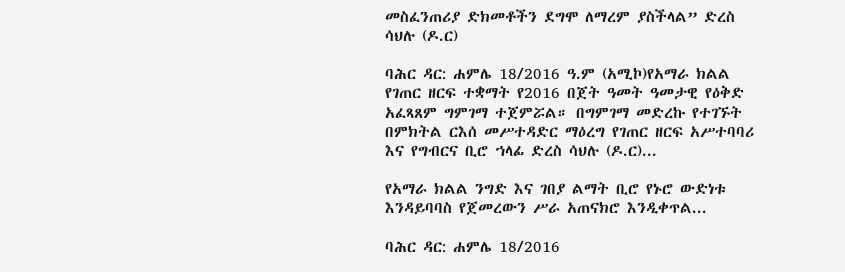መስፈንጠሪያ ድክመቶችን ደግሞ ለማረም ያስችላል” ድረስ ሳህሉ (ዶ.ር)

ባሕር ዳር: ሐምሌ 18/2016 ዓ.ም (አሚኮ)የአማራ ክልል የገጠር ዘርፍ ተቋማት የ2016 በጀት ዓመት ዓመታዊ የዕቅድ አፈጻጸም ግምገማ ተጀምሯል። በግምገማ መድረኩ የተገኙት በምክትል ርእሰ መሥተዳድር ማዕረግ የገጠር ዘርፍ አሥተባባሪ እና የግብርና ቢሮ ኀላፊ ድረስ ሳህሉ (ዶ.ር)...

የአማራ ክልል ንግድ እና ገበያ ልማት ቢሮ የኑሮ ውድነቱ እንዳይባባስ የጀመረውን ሥራ አጠናክሮ እንዲቀጥል...

ባሕር ዳር: ሐምሌ 18/2016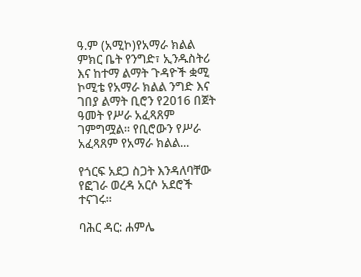ዓ.ም (አሚኮ)የአማራ ክልል ምክር ቤት የንግድ፣ ኢንዱስትሪ እና ከተማ ልማት ጉዳዮች ቋሚ ኮሚቴ የአማራ ክልል ንግድ እና ገበያ ልማት ቢሮን የ2016 በጀት ዓመት የሥራ አፈጻጸም ገምግሟል፡፡ የቢሮውን የሥራ አፈጻጸም የአማራ ክልል...

የጎርፍ አደጋ ስጋት እንዳለባቸው የፎገራ ወረዳ አርሶ አደሮች ተናገሩ፡፡

ባሕር ዳር: ሐምሌ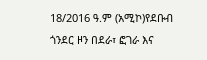18/2016 ዓ.ም (አሚኮ)የደቡብ ጎንደር ዞን በደራ፣ ፎገራ እና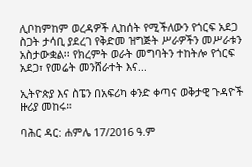ሊቦከምከም ወረዳዎች ሊከሰት የሚችለውን የጎርፍ አደጋ ስጋት ታሳቢ ያደረገ የቅድመ ዝግጅት ሥራዎችን መሥራቱን አስታውቋል፡፡ የክረምት ወራት መግባትን ተከትሎ የጎርፍ አደጋ፣ የመሬት መንሸራተት እና...

ኢትዮጵያ እና ስፔን በአፍሪካ ቀንድ ቀጣና ወቅታዊ ጉዳዮች ዙሪያ መከሩ።

ባሕር ዳር: ሐምሌ 17/2016 ዓ.ም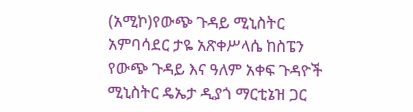(አሚኮ)የውጭ ጉዳይ ሚኒስትር አምባሳደር ታዬ አጽቀሥላሴ ከስፔን የውጭ ጉዳይ እና ዓለም አቀፍ ጉዳዮች ሚኒስትር ዴኤታ ዲያጎ ማርቲኔዝ ጋር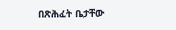በጽሕፈት ቤታቸው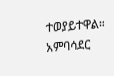ተወያይተዋል። አምባሳደር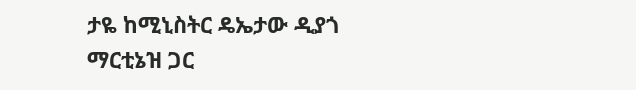ታዬ ከሚኒስትር ዴኤታው ዲያጎ ማርቲኔዝ ጋር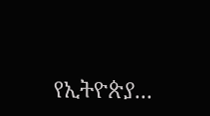የኢትዮጵያ...